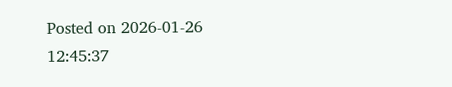Posted on 2026-01-26 12:45:37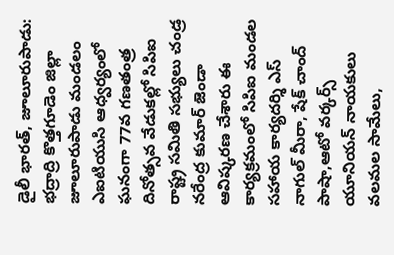డైలీ భారత్, జూలూరుపాడు: భద్రాద్రి కొత్తగూడెం జిల్లా జూలూరుపాడు మండలం ఎఐటియుసి ఆధ్వర్యంలో ఘనంగా 77వ గణతంత్ర దినోత్సవ వేడుకల్లో సిపిఐ రాష్ట్ర సమితి సభ్యులు చండ్ర నరేంద్ర కుమార్ జెండా ఆవిష్కరణ చేశారు ఈ కార్యక్రమంలో సిపిఐ మండల సహాయ కార్యదర్శి ఎస్ నాగుల్ మీరా, షేక్ చాంద్ పాషా,ఆటో వర్కర్స్ యూనియన్ నాయకులు వలమల సామేలు,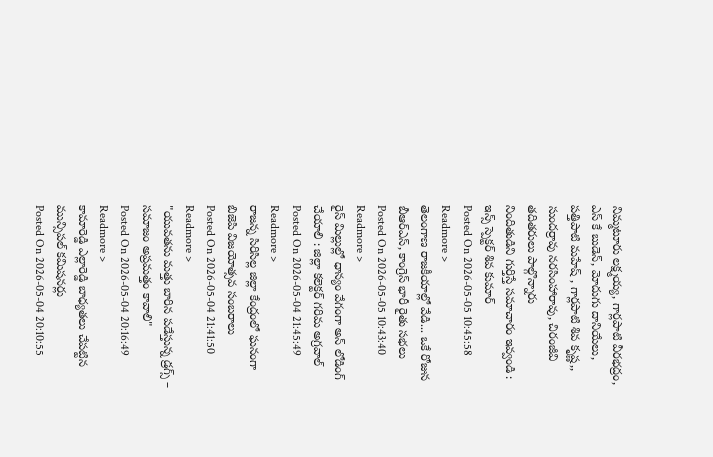నిమ్మటూరు లక్ష్మయ్య, గార్లపాటి వీరభద్రం, ఎస్ కే బుడెన్, మోదుగు దానియేలు, పత్తిపాటి మహేష్ , గార్లపాటి శివ కృష్ణ,, సుందర్రావు నరసింహారావు, చిరంజీవి తదితరులు పాల్గొన్నారు
నిందితుడిని గుర్తిస్తే సమాచారం ఇవ్వండి : ఇన్స్ స్పెక్టర్ శివ కుమార్
Posted On 2026-05-05 10:45:58
Readmore >
తెలంగాణ రాజకీయాల్లో వేడి... ఒకే రోజున బీఆర్ఎస్, కాంగ్రెస్ భారీ రైతు సభలు
Posted On 2026-05-05 10:43:40
Readmore >
రైస్ మిల్లుల్లో ధాన్యం వేగంగా అన్ లోడింగ్ చేయాలి : జిల్లా కలెక్టర్ గరిమ అగ్రవాల్
Posted On 2026-05-04 21:45:49
Readmore >
రాజన్న సిరిసిల్ల జిల్లా కేంద్రంలో ఘనంగా బిజెపి విజయోత్సవ సంబరాలు
Posted On 2026-05-04 21:41:50
Readmore >
"యువతను మత్తు బారిన పడేస్తున్న డ్రగ్స్ – సమాజం అప్రమత్తం కావాలి"
Posted On 2026-05-04 20:16:49
Readmore >
కామారెడ్డి ఎల్లారెడ్డి బాధ్యతలు చేపట్టిన మున్సిపల్ కమిషనర్లు
Posted On 2026-05-04 20:10:55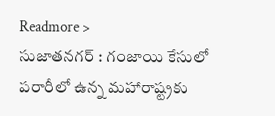Readmore >
సుజాతనగర్ : గంజాయి కేసులో పరారీలో ఉన్న మహారాష్ట్రకు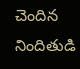చెందిన నిందితుడి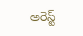అరెస్ట్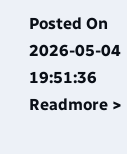Posted On 2026-05-04 19:51:36
Readmore >